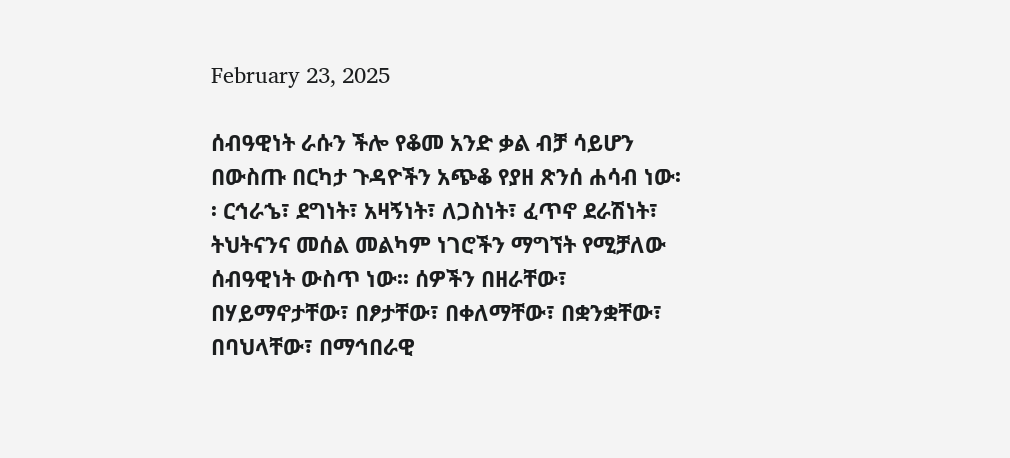February 23, 2025

ሰብዓዊነት ራሱን ችሎ የቆመ አንድ ቃል ብቻ ሳይሆን በውስጡ በርካታ ጉዳዮችን አጭቆ የያዘ ጽንሰ ሐሳብ ነው፡፡ ርኅራኄ፣ ደግነት፣ አዛኝነት፣ ለጋስነት፣ ፈጥኖ ደራሽነት፣ ትህትናንና መሰል መልካም ነገሮችን ማግኘት የሚቻለው ሰብዓዊነት ውስጥ ነው፡፡ ሰዎችን በዘራቸው፣ በሃይማኖታቸው፣ በፆታቸው፣ በቀለማቸው፣ በቋንቋቸው፣ በባህላቸው፣ በማኅበራዊ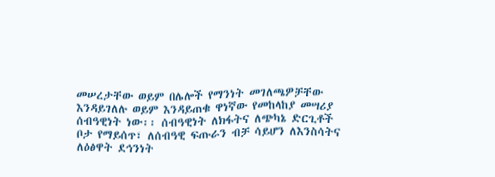መሠረታቸው ወይም በሌሎች የማንነት መገለጫዎቻቸው እንዳይገለሉ ወይም እንዳይጠቁ ዋነኛው የመከላከያ መሣሪያ ሰብዓዊነት ነው፡፡ ሰብዓዊነት ለክፋትና ለጭካኔ ድርጊቶች ቦታ የማይሰጥ፣ ለሰብዓዊ ፍጡራን ብቻ ሳይሆን ለእንስሳትና ለዕፅዋት ደኅንነት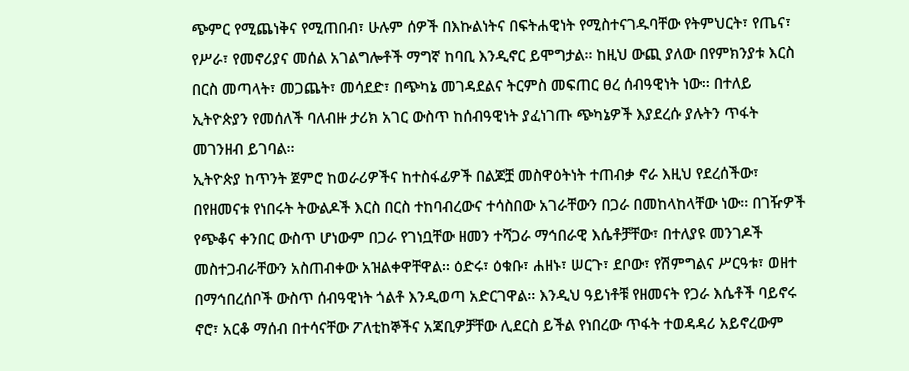ጭምር የሚጨነቅና የሚጠበብ፣ ሁሉም ሰዎች በእኩልነትና በፍትሐዊነት የሚስተናገዱባቸው የትምህርት፣ የጤና፣ የሥራ፣ የመኖሪያና መሰል አገልግሎቶች ማግኛ ከባቢ እንዲኖር ይሞግታል፡፡ ከዚህ ውጪ ያለው በየምክንያቱ እርስ በርስ መጣላት፣ መጋጨት፣ መሳደድ፣ በጭካኔ መገዳደልና ትርምስ መፍጠር ፀረ ሰብዓዊነት ነው፡፡ በተለይ ኢትዮጵያን የመሰለች ባለብዙ ታሪክ አገር ውስጥ ከሰብዓዊነት ያፈነገጡ ጭካኔዎች እያደረሱ ያሉትን ጥፋት መገንዘብ ይገባል፡፡
ኢትዮጵያ ከጥንት ጀምሮ ከወራሪዎችና ከተስፋፊዎች በልጆቿ መስዋዕትነት ተጠብቃ ኖራ እዚህ የደረሰችው፣ በየዘመናቱ የነበሩት ትውልዶች እርስ በርስ ተከባብረውና ተሳስበው አገራቸውን በጋራ በመከላከላቸው ነው፡፡ በገዥዎች የጭቆና ቀንበር ውስጥ ሆነውም በጋራ የገነቧቸው ዘመን ተሻጋራ ማኅበራዊ እሴቶቻቸው፣ በተለያዩ መንገዶች መስተጋብራቸውን አስጠብቀው አዝልቀዋቸዋል፡፡ ዕድሩ፣ ዕቁቡ፣ ሐዘኑ፣ ሠርጉ፣ ደቦው፣ የሽምግልና ሥርዓቱ፣ ወዘተ በማኅበረሰቦች ውስጥ ሰብዓዊነት ጎልቶ እንዲወጣ አድርገዋል፡፡ እንዲህ ዓይነቶቹ የዘመናት የጋራ እሴቶች ባይኖሩ ኖሮ፣ አርቆ ማሰብ በተሳናቸው ፖለቲከኞችና አጃቢዎቻቸው ሊደርስ ይችል የነበረው ጥፋት ተወዳዳሪ አይኖረውም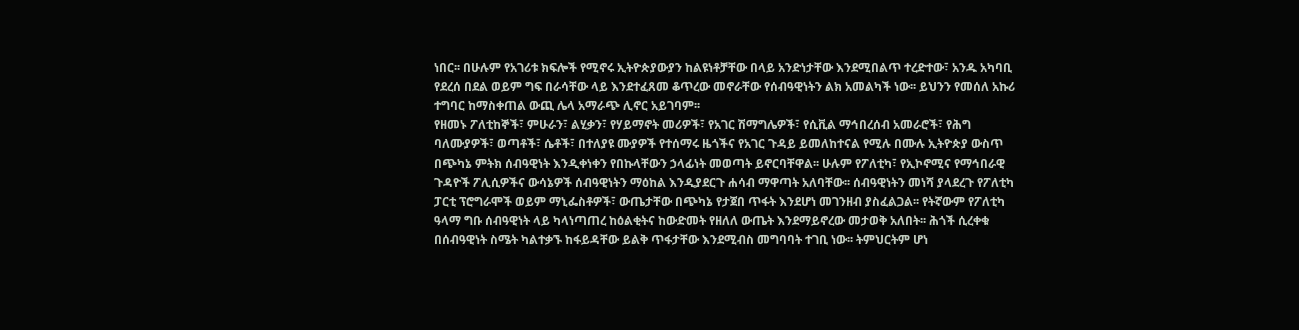ነበር፡፡ በሁሉም የአገሪቱ ክፍሎች የሚኖሩ ኢትዮጵያውያን ከልዩነቶቻቸው በላይ አንድነታቸው እንደሚበልጥ ተረድተው፣ አንዱ አካባቢ የደረሰ በደል ወይም ግፍ በራሳቸው ላይ እንደተፈጸመ ቆጥረው መኖራቸው የሰብዓዊነትን ልክ አመልካች ነው፡፡ ይህንን የመሰለ አኩሪ ተግባር ከማስቀጠል ውጪ ሌላ አማራጭ ሊኖር አይገባም፡፡
የዘመኑ ፖለቲከኞች፣ ምሁራን፣ ልሂቃን፣ የሃይማኖት መሪዎች፣ የአገር ሽማግሌዎች፣ የሲቪል ማኅበረሰብ አመራሮች፣ የሕግ ባለሙያዎች፣ ወጣቶች፣ ሴቶች፣ በተለያዩ ሙያዎች የተሰማሩ ዜጎችና የአገር ጉዳይ ይመለከተናል የሚሉ በሙሉ ኢትዮጵያ ውስጥ በጭካኔ ምትክ ሰብዓዊነት እንዲቀነቀን የበኩላቸውን ኃላፊነት መወጣት ይኖርባቸዋል፡፡ ሁሉም የፖለቲካ፣ የኢኮኖሚና የማኅበራዊ ጉዳዮች ፖሊሲዎችና ውሳኔዎች ሰብዓዊነትን ማዕከል እንዲያደርጉ ሐሳብ ማዋጣት አለባቸው፡፡ ሰብዓዊነትን መነሻ ያላደረጉ የፖለቲካ ፓርቲ ፕሮግራሞች ወይም ማኒፌስቶዎች፣ ውጤታቸው በጭካኔ የታጀበ ጥፋት እንደሆነ መገንዘብ ያስፈልጋል፡፡ የትኛውም የፖለቲካ ዓላማ ግቡ ሰብዓዊነት ላይ ካላነጣጠረ ከዕልቂትና ከውድመት የዘለለ ውጤት እንደማይኖረው መታወቅ አለበት፡፡ ሕጎች ሲረቀቁ በሰብዓዊነት ስሜት ካልተቃኙ ከፋይዳቸው ይልቅ ጥፋታቸው እንደሚብስ መግባባት ተገቢ ነው፡፡ ትምህርትም ሆነ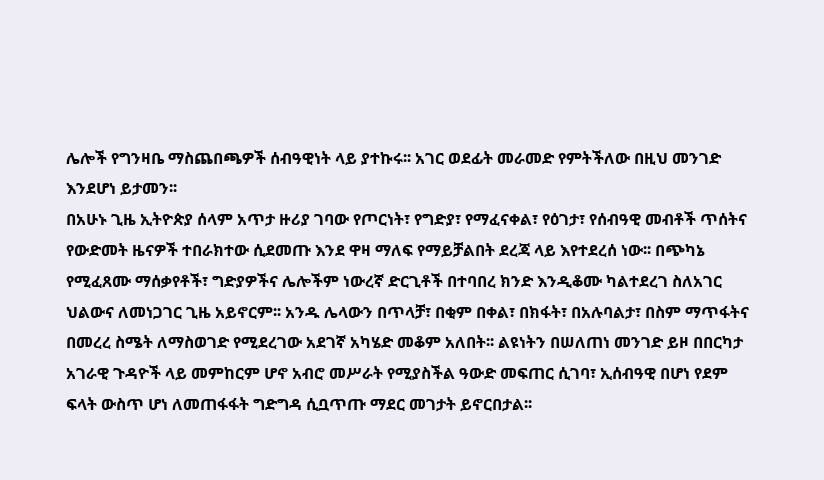ሌሎች የግንዛቤ ማስጨበጫዎች ሰብዓዊነት ላይ ያተኩሩ፡፡ አገር ወደፊት መራመድ የምትችለው በዚህ መንገድ እንደሆነ ይታመን፡፡
በአሁኑ ጊዜ ኢትዮጵያ ሰላም አጥታ ዙሪያ ገባው የጦርነት፣ የግድያ፣ የማፈናቀል፣ የዕገታ፣ የሰብዓዊ መብቶች ጥሰትና የውድመት ዜናዎች ተበራክተው ሲደመጡ እንደ ዋዛ ማለፍ የማይቻልበት ደረጃ ላይ እየተደረሰ ነው፡፡ በጭካኔ የሚፈጸሙ ማሰቃየቶች፣ ግድያዎችና ሌሎችም ነውረኛ ድርጊቶች በተባበረ ክንድ እንዲቆሙ ካልተደረገ ስለአገር ህልውና ለመነጋገር ጊዜ አይኖርም፡፡ አንዱ ሌላውን በጥላቻ፣ በቂም በቀል፣ በክፋት፣ በአሉባልታ፣ በስም ማጥፋትና በመረረ ስሜት ለማስወገድ የሚደረገው አደገኛ አካሄድ መቆም አለበት፡፡ ልዩነትን በሠለጠነ መንገድ ይዞ በበርካታ አገራዊ ጉዳዮች ላይ መምከርም ሆኖ አብሮ መሥራት የሚያስችል ዓውድ መፍጠር ሲገባ፣ ኢሰብዓዊ በሆነ የደም ፍላት ውስጥ ሆነ ለመጠፋፋት ግድግዳ ሲቧጥጡ ማደር መገታት ይኖርበታል፡፡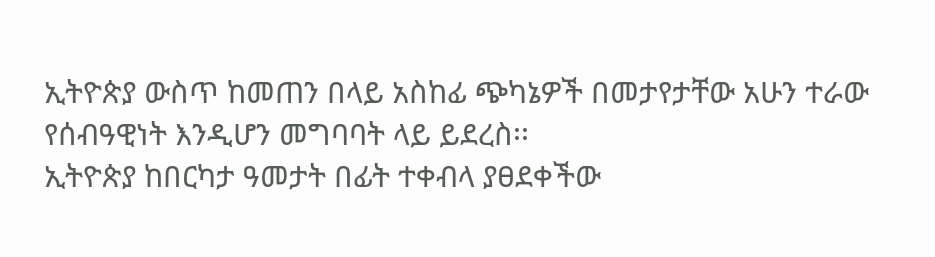ኢትዮጵያ ውስጥ ከመጠን በላይ አስከፊ ጭካኔዎች በመታየታቸው አሁን ተራው የሰብዓዊነት እንዲሆን መግባባት ላይ ይደረስ፡፡
ኢትዮጵያ ከበርካታ ዓመታት በፊት ተቀብላ ያፀደቀችው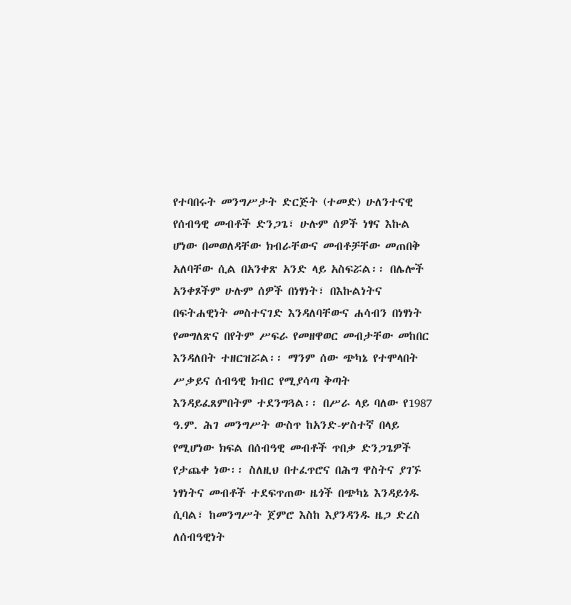የተባበሩት መንግሥታት ድርጅት (ተመድ) ሁለንተናዊ የሰብዓዊ መብቶች ድንጋጌ፣ ሁሉም ሰዎች ነፃና እኩል ሆነው በመወለዳቸው ክብራቸውና መብቶቻቸው መጠበቅ አለባቸው ሲል በአንቀጽ አንድ ላይ አስፍሯል፡፡ በሌሎች አንቀጾችም ሁሉም ሰዎች በነፃነት፣ በእኩልነትና በፍትሐዊነት መስተናገድ እንዳለባቸውና ሐሳብን በነፃነት የመግለጽና በየትም ሥፍራ የመዘዋወር መብታቸው መከበር እንዳለበት ተዘርዝሯል፡፡ ማንም ሰው ጭካኔ የተሞላበት ሥቃይና ሰብዓዊ ክብር የሚያሳጣ ቅጣት እንዳይፈጸምበትም ተደንግጓል፡፡ በሥራ ላይ ባለው የ1987 ዓ.ም. ሕገ መንግሥት ውስጥ ከአንድ-ሦስተኛ በላይ የሚሆነው ክፍል በሰብዓዊ መብቶች ጥበቃ ድንጋጌዎች የታጨቀ ነው፡፡ ስለዚህ በተፈጥሮና በሕግ ዋስትና ያገኙ ነፃነትና መብቶች ተደፍጥጠው ዜጎች በጭካኔ እንዳይጎዱ ሲባል፣ ከመንግሥት ጀምሮ እስከ እያንዳንዱ ዜጋ ድረስ ለሰብዓዊነት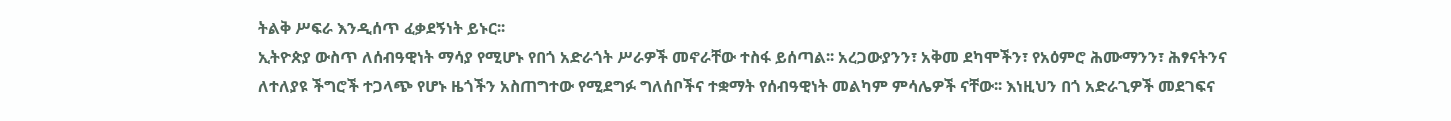ትልቅ ሥፍራ እንዲሰጥ ፈቃደኝነት ይኑር፡፡
ኢትዮጵያ ውስጥ ለሰብዓዊነት ማሳያ የሚሆኑ የበጎ አድራጎት ሥራዎች መኖራቸው ተስፋ ይሰጣል፡፡ አረጋውያንን፣ አቅመ ደካሞችን፣ የአዕምሮ ሕሙማንን፣ ሕፃናትንና ለተለያዩ ችግሮች ተጋላጭ የሆኑ ዜጎችን አስጠግተው የሚደግፉ ግለሰቦችና ተቋማት የሰብዓዊነት መልካም ምሳሌዎች ናቸው፡፡ እነዚህን በጎ አድራጊዎች መደገፍና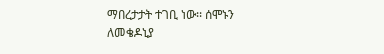ማበረታታት ተገቢ ነው፡፡ ሰሞኑን ለመቄዶኒያ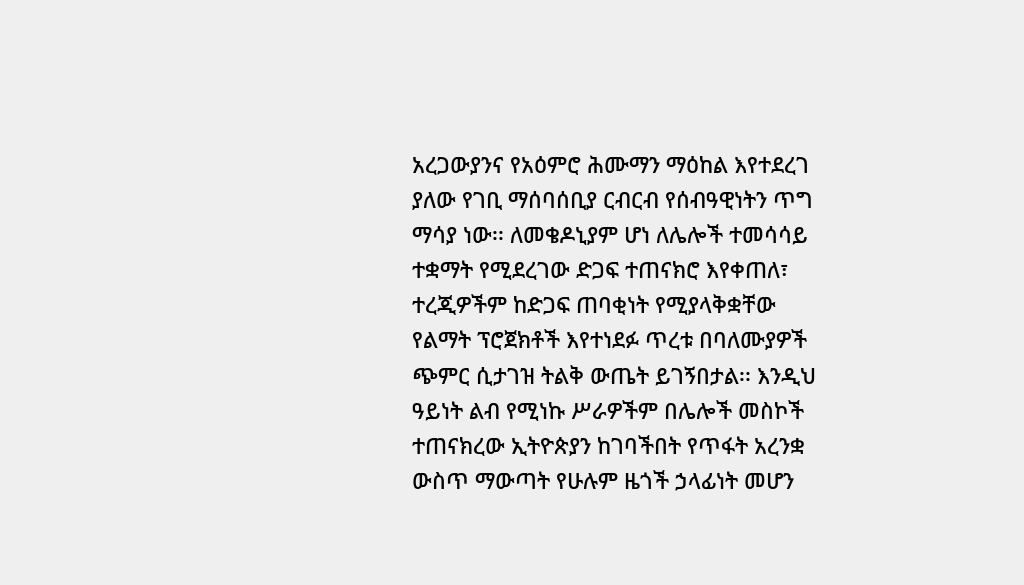አረጋውያንና የአዕምሮ ሕሙማን ማዕከል እየተደረገ ያለው የገቢ ማሰባሰቢያ ርብርብ የሰብዓዊነትን ጥግ ማሳያ ነው፡፡ ለመቄዶኒያም ሆነ ለሌሎች ተመሳሳይ ተቋማት የሚደረገው ድጋፍ ተጠናክሮ እየቀጠለ፣ ተረጂዎችም ከድጋፍ ጠባቂነት የሚያላቅቋቸው የልማት ፕሮጀክቶች እየተነደፉ ጥረቱ በባለሙያዎች ጭምር ሲታገዝ ትልቅ ውጤት ይገኝበታል፡፡ እንዲህ ዓይነት ልብ የሚነኩ ሥራዎችም በሌሎች መስኮች ተጠናክረው ኢትዮጵያን ከገባችበት የጥፋት አረንቋ ውስጥ ማውጣት የሁሉም ዜጎች ኃላፊነት መሆን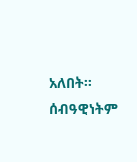አለበት፡፡ ሰብዓዊነትም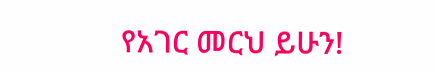የአገር መርህ ይሁን!